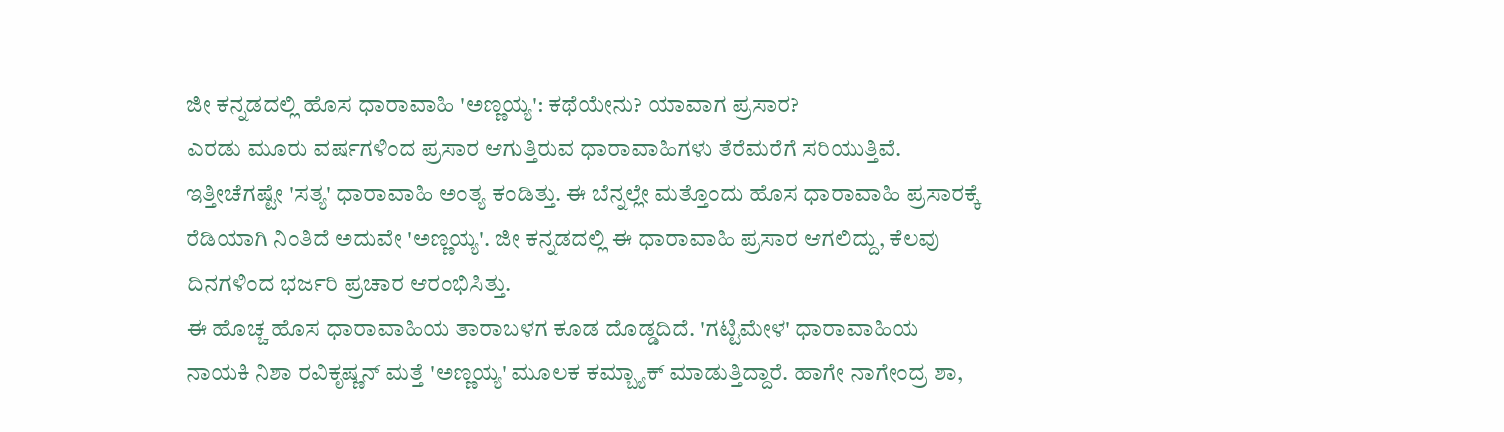ಜೀ ಕನ್ನಡದಲ್ಲಿ ಹೊಸ ಧಾರಾವಾಹಿ 'ಅಣ್ಣಯ್ಯ': ಕಥೆಯೇನು? ಯಾವಾಗ ಪ್ರಸಾರ?
ಎರಡು ಮೂರು ವರ್ಷಗಳಿಂದ ಪ್ರಸಾರ ಆಗುತ್ತಿರುವ ಧಾರಾವಾಹಿಗಳು ತೆರೆಮರೆಗೆ ಸರಿಯುತ್ತಿವೆ. ಇತ್ತೀಚೆಗಷ್ಟೇ 'ಸತ್ಯ' ಧಾರಾವಾಹಿ ಅಂತ್ಯ ಕಂಡಿತ್ತು. ಈ ಬೆನ್ನಲ್ಲೇ ಮತ್ತೊಂದು ಹೊಸ ಧಾರಾವಾಹಿ ಪ್ರಸಾರಕ್ಕೆ ರೆಡಿಯಾಗಿ ನಿಂತಿದೆ ಅದುವೇ 'ಅಣ್ಣಯ್ಯ'. ಜೀ ಕನ್ನಡದಲ್ಲಿ ಈ ಧಾರಾವಾಹಿ ಪ್ರಸಾರ ಆಗಲಿದ್ದು, ಕೆಲವು ದಿನಗಳಿಂದ ಭರ್ಜರಿ ಪ್ರಚಾರ ಆರಂಭಿಸಿತ್ತು.
ಈ ಹೊಚ್ಚ ಹೊಸ ಧಾರಾವಾಹಿಯ ತಾರಾಬಳಗ ಕೂಡ ದೊಡ್ಡದಿದೆ. 'ಗಟ್ಟಿಮೇಳ' ಧಾರಾವಾಹಿಯ ನಾಯಕಿ ನಿಶಾ ರವಿಕೃಷ್ಣನ್ ಮತ್ತೆ 'ಅಣ್ಣಯ್ಯ' ಮೂಲಕ ಕಮ್ಬ್ಯಾಕ್ ಮಾಡುತ್ತಿದ್ದಾರೆ. ಹಾಗೇ ನಾಗೇಂದ್ರ ಶಾ,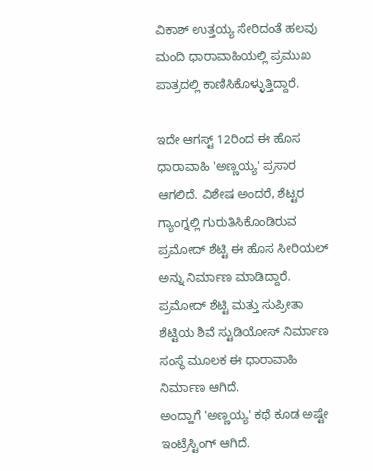ವಿಕಾಶ್ ಉತ್ತಯ್ಯ ಸೇರಿದಂತೆ ಹಲವು ಮಂದಿ ಧಾರಾವಾಹಿಯಲ್ಲಿ ಪ್ರಮುಖ ಪಾತ್ರದಲ್ಲಿ ಕಾಣಿಸಿಕೊಳ್ಳುತ್ತಿದ್ದಾರೆ.

ಇದೇ ಆಗಸ್ಟ್ 12ರಿಂದ ಈ ಹೊಸ ಧಾರಾವಾಹಿ 'ಅಣ್ಣಯ್ಯ' ಪ್ರಸಾರ ಆಗಲಿದೆ. ವಿಶೇಷ ಅಂದರೆ, ಶೆಟ್ಟರ ಗ್ಯಾಂಗ್ನಲ್ಲಿ ಗುರುತಿಸಿಕೊಂಡಿರುವ ಪ್ರಮೋದ್ ಶೆಟ್ಟಿ ಈ ಹೊಸ ಸೀರಿಯಲ್ ಅನ್ನು ನಿರ್ಮಾಣ ಮಾಡಿದ್ದಾರೆ. ಪ್ರಮೋದ್ ಶೆಟ್ಟಿ ಮತ್ತು ಸುಪ್ರೀತಾ ಶೆಟ್ಟಿಯ ಶಿವೆ ಸ್ಟುಡಿಯೋಸ್ ನಿರ್ಮಾಣ ಸಂಸ್ಥೆ ಮೂಲಕ ಈ ಧಾರಾವಾಹಿ ನಿರ್ಮಾಣ ಆಗಿದೆ.
ಅಂದ್ಹಾಗೆ 'ಅಣ್ಣಯ್ಯ' ಕಥೆ ಕೂಡ ಅಷ್ಟೇ ಇಂಟ್ರೆಸ್ಟಿಂಗ್ ಆಗಿದೆ.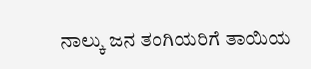ನಾಲ್ಕು ಜನ ತಂಗಿಯರಿಗೆ ತಾಯಿಯ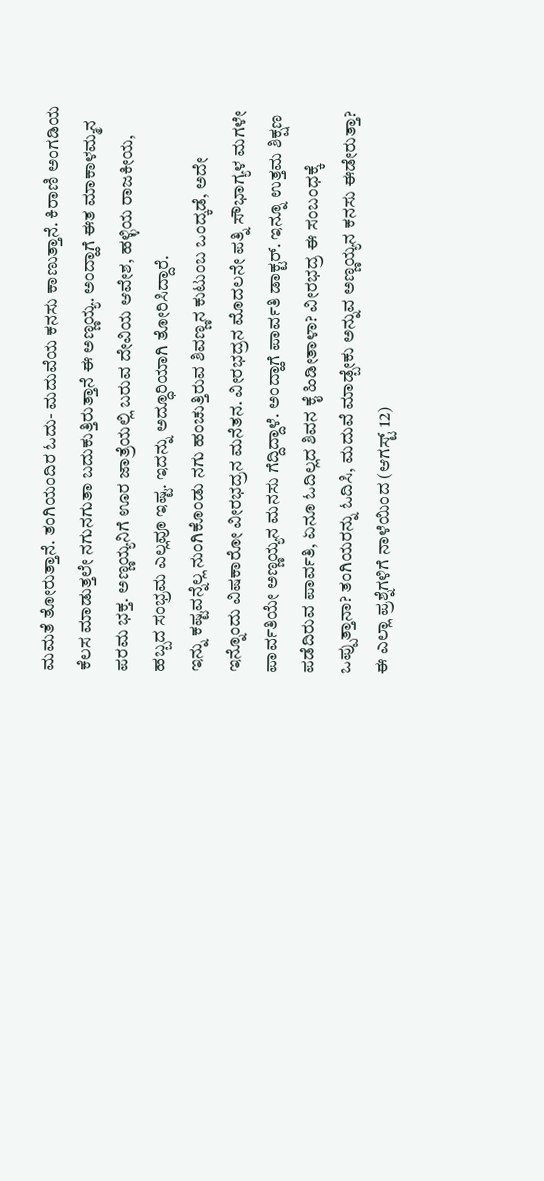ಮಮತೆ ತೋರುತ್ತಾನೆ. ತಂಗಿಯಂದಿರ ಓದು- ಮದುವೆಯ ಕನಸು ಕಾಣುತ್ತಾನೆ. ಕಿರಾಣಿ ಅಂಗಡಿಯ ಕೆಲಸ ಮಾಡುತ್ತಲೇ ನಗುನಗುತಾ ಬದುಕುತ್ತಿರುತ್ತಾನೆ ಈ ಅಣ್ಣಯ್ಯ. ಅಂದ್ಹಾಗೆ ಈತ ಮಾಕಾಳಮ್ಮನ ಪರಮ ಭಕ್ತ. ಅಣ್ಣಯ್ಯನಿಗೆ ಊರ ಜಾತ್ರೆಯಲ್ಲಿ ಬರುವ ದೇವಿಯ ಆವೇಶ, ಹಳ್ಳಿಯ ರಾಜಕೀಯ, ಹಬ್ಬದ ಸಂಭ್ರಮ ಎಲ್ಲವೂ ಇಷ್ಟ. ಇದನ್ನು ಅದ್ಧೂರಿಯಾಗಿ ತೋರಿಸಿದ್ದಾರೆ.
ಇನ್ನು ಕಷ್ಟವನ್ನೆಲ್ಲ ನುಂಗಿಕೊಂಡು ನಗು ಹಂಚುತ್ತಿರುವ ಶಿವಣ್ಣನ ಕುಟುಂಬ ಒಂದ್ಕಡೆ, ಅದೇ ಇನ್ನೊಂದು ವಿಷಕಾರೋ ವೀರಭದ್ರನ ಮನೆತನ. ವೀರಭದ್ರನ ಮೊದಲನೇ ಪತ್ನಿ ಸೌಭಾಗ್ಯಳ ಮಗಳೇ ಪಾರ್ವತಿಯೇ ಅಣ್ಣಯ್ಯನ ಮನಸು ಗೆದ್ದಿದ್ದಾಳೆ. ಅಂದ್ಹಾಗೆ ಪಾರ್ವತಿ ಡಾಕ್ಟರ್. ಇನ್ನೂ ಉತ್ತಮ ಶಿಕ್ಷಣ ಪಡೆದಿರುವ ಪಾರ್ವತಿ, ಏನೂ ಓದಿಲ್ಲದ ಶಿವನ ಕೈ ಹಿಡೀತಾಳಾ? ವೀರಭದ್ರ ಈ ಸಂಬಂಧಕ್ಕೆ ಒಪ್ಪುತ್ತಾನಾ? ತಂಗಿಯರನ್ನು ಓದಿಸಿ, ಮದುವೆ ಮಾಡ್ಬೇಕು ಅನ್ನುವ ಅಣ್ಣಯ್ಯನ ಕನಸು ಈಡೇರುತ್ತಾ? ಈ ಎಲ್ಲಾ ಪ್ರಶ್ನೆಗಳಿಗೆ ನಾಳೆಯಿಂದ (ಆಗಸ್ಟ್ 12)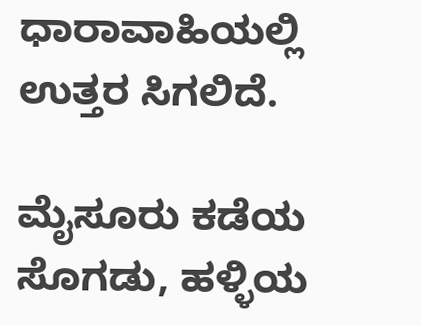ಧಾರಾವಾಹಿಯಲ್ಲಿ ಉತ್ತರ ಸಿಗಲಿದೆ.

ಮೈಸೂರು ಕಡೆಯ ಸೊಗಡು, ಹಳ್ಳಿಯ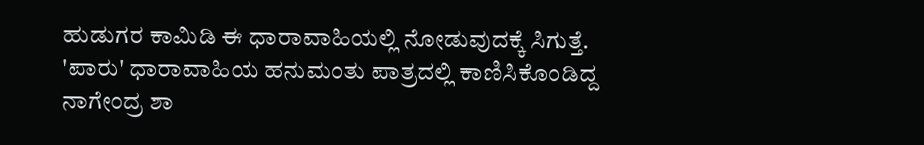ಹುಡುಗರ ಕಾಮಿಡಿ ಈ ಧಾರಾವಾಹಿಯಲ್ಲಿ ನೋಡುವುದಕ್ಕೆ ಸಿಗುತ್ತೆ. 'ಪಾರು' ಧಾರಾವಾಹಿಯ ಹನುಮಂತು ಪಾತ್ರದಲ್ಲಿ ಕಾಣಿಸಿಕೊಂಡಿದ್ದ ನಾಗೇಂದ್ರ ಶಾ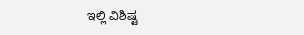ಇಲ್ಲಿ ವಿಶಿಷ್ಟ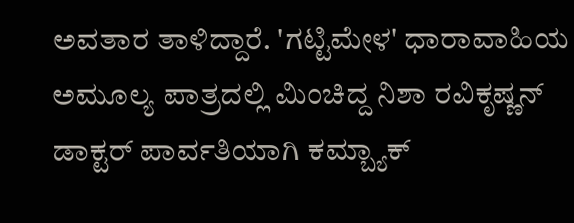ಅವತಾರ ತಾಳಿದ್ದಾರೆ. 'ಗಟ್ಟಿಮೇಳ' ಧಾರಾವಾಹಿಯ ಅಮೂಲ್ಯ ಪಾತ್ರದಲ್ಲಿ ಮಿಂಚಿದ್ದ ನಿಶಾ ರವಿಕೃಷ್ಣನ್ ಡಾಕ್ಟರ್ ಪಾರ್ವತಿಯಾಗಿ ಕಮ್ಬ್ಯಾಕ್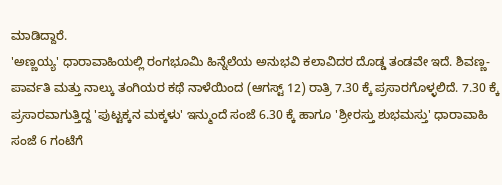ಮಾಡಿದ್ದಾರೆ.
'ಅಣ್ಣಯ್ಯ' ಧಾರಾವಾಹಿಯಲ್ಲಿ ರಂಗಭೂಮಿ ಹಿನ್ನೆಲೆಯ ಅನುಭವಿ ಕಲಾವಿದರ ದೊಡ್ಡ ತಂಡವೇ ಇದೆ. ಶಿವಣ್ಣ- ಪಾರ್ವತಿ ಮತ್ತು ನಾಲ್ಕು ತಂಗಿಯರ ಕಥೆ ನಾಳೆಯಿಂದ (ಆಗಸ್ಟ್ 12) ರಾತ್ರಿ 7.30 ಕ್ಕೆ ಪ್ರಸಾರಗೊಳ್ಳಲಿದೆ. 7.30 ಕ್ಕೆ ಪ್ರಸಾರವಾಗುತ್ತಿದ್ದ 'ಪುಟ್ಟಕ್ಕನ ಮಕ್ಕಳು' ಇನ್ಮುಂದೆ ಸಂಜೆ 6.30 ಕ್ಕೆ ಹಾಗೂ 'ಶ್ರೀರಸ್ತು ಶುಭಮಸ್ತು' ಧಾರಾವಾಹಿ ಸಂಜೆ 6 ಗಂಟೆಗೆ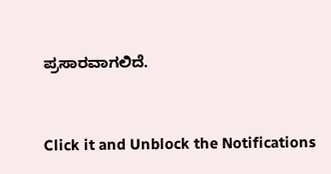ಪ್ರಸಾರವಾಗಲಿದೆ.


Click it and Unblock the Notifications